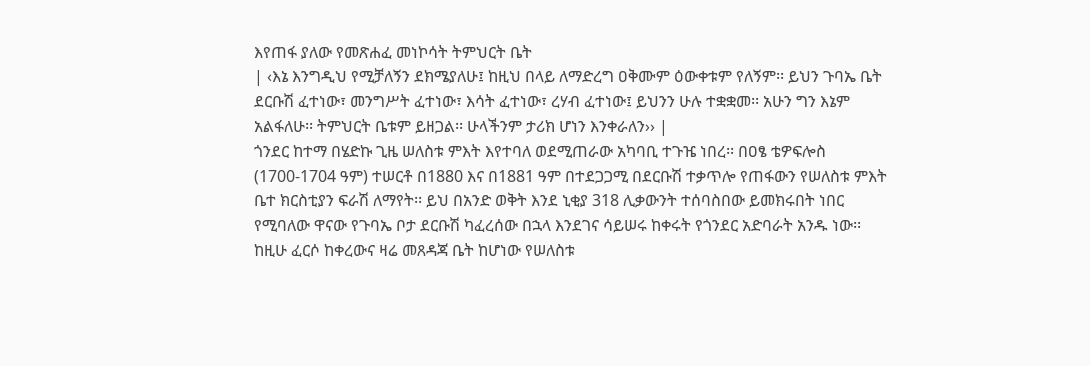እየጠፋ ያለው የመጽሐፈ መነኮሳት ትምህርት ቤት
| ‹እኔ እንግዲህ የሚቻለኝን ደክሜያለሁ፤ ከዚህ በላይ ለማድረግ ዐቅሙም ዕውቀቱም የለኝም፡፡ ይህን ጉባኤ ቤት ደርቡሽ ፈተነው፣ መንግሥት ፈተነው፣ እሳት ፈተነው፣ ረሃብ ፈተነው፤ ይህንን ሁሉ ተቋቋመ፡፡ አሁን ግን እኔም አልፋለሁ፡፡ ትምህርት ቤቱም ይዘጋል፡፡ ሁላችንም ታሪክ ሆነን እንቀራለን›› |
ጎንደር ከተማ በሄድኩ ጊዜ ሠለስቱ ምእት እየተባለ ወደሚጠራው አካባቢ ተጉዤ ነበረ፡፡ በዐፄ ቴዎፍሎስ (1700-1704 ዓም) ተሠርቶ በ1880 እና በ1881 ዓም በተደጋጋሚ በደርቡሽ ተቃጥሎ የጠፋውን የሠለስቱ ምእት ቤተ ክርስቲያን ፍራሽ ለማየት፡፡ ይህ በአንድ ወቅት እንደ ኒቂያ 318 ሊቃውንት ተሰባስበው ይመክሩበት ነበር የሚባለው ዋናው የጉባኤ ቦታ ደርቡሽ ካፈረሰው በኋላ እንደገና ሳይሠሩ ከቀሩት የጎንደር አድባራት አንዱ ነው፡፡
ከዚሁ ፈርሶ ከቀረውና ዛሬ መጸዳጃ ቤት ከሆነው የሠለስቱ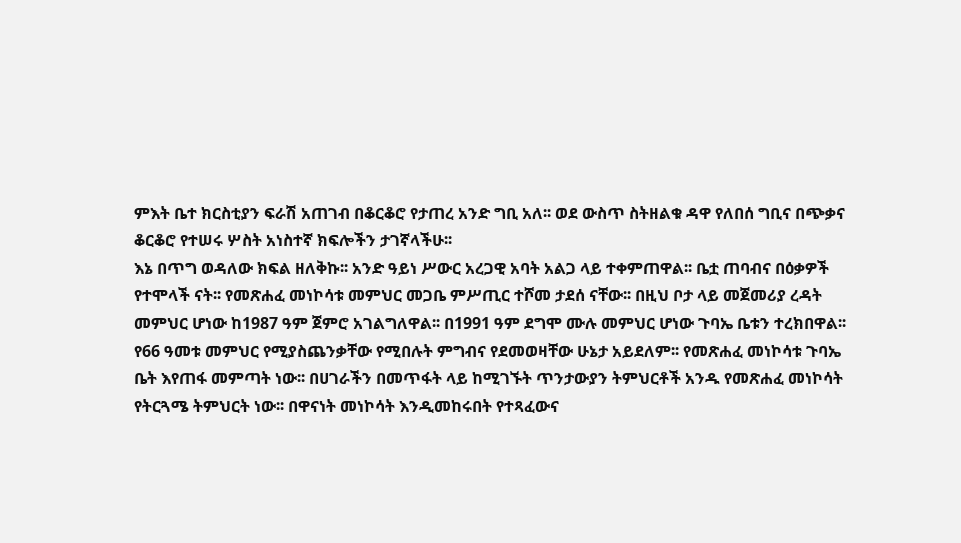ምእት ቤተ ክርስቲያን ፍራሽ አጠገብ በቆርቆሮ የታጠረ አንድ ግቢ አለ፡፡ ወደ ውስጥ ስትዘልቁ ዳዋ የለበሰ ግቢና በጭቃና ቆርቆሮ የተሠሩ ሦስት አነስተኛ ክፍሎችን ታገኛላችሁ፡፡
እኔ በጥግ ወዳለው ክፍል ዘለቅኩ፡፡ አንድ ዓይነ ሥውር አረጋዊ አባት አልጋ ላይ ተቀምጠዋል፡፡ ቤቷ ጠባብና በዕቃዎች የተሞላች ናት፡፡ የመጽሐፈ መነኮሳቱ መምህር መጋቤ ምሥጢር ተሾመ ታደሰ ናቸው፡፡ በዚህ ቦታ ላይ መጀመሪያ ረዳት መምህር ሆነው ከ1987 ዓም ጀምሮ አገልግለዋል፡፡ በ1991 ዓም ደግሞ ሙሉ መምህር ሆነው ጉባኤ ቤቱን ተረክበዋል፡፡
የ66 ዓመቱ መምህር የሚያስጨንቃቸው የሚበሉት ምግብና የደመወዛቸው ሁኔታ አይደለም፡፡ የመጽሐፈ መነኮሳቱ ጉባኤ ቤት እየጠፋ መምጣት ነው፡፡ በሀገራችን በመጥፋት ላይ ከሚገኙት ጥንታውያን ትምህርቶች አንዱ የመጽሐፈ መነኮሳት የትርጓሜ ትምህርት ነው፡፡ በዋናነት መነኮሳት እንዲመከሩበት የተጻፈውና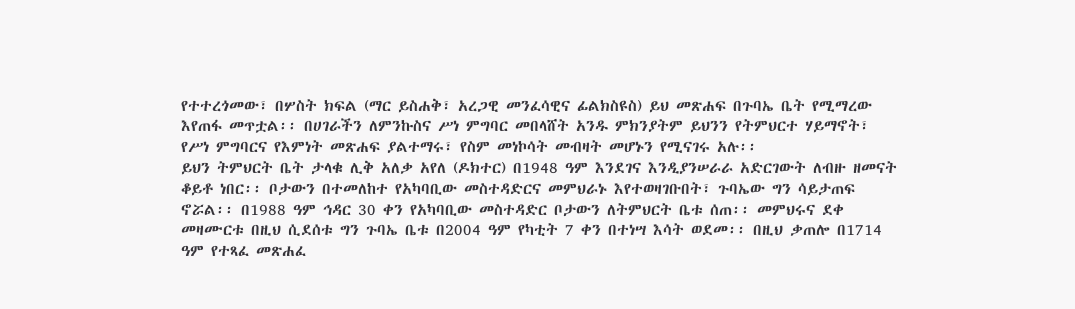የተተረጎመው፣ በሦስት ክፍል (ማር ይስሐቅ፣ አረጋዊ መንፈሳዊና ፊልክስዩስ) ይህ መጽሐፍ በጉባኤ ቤት የሚማረው እየጠፋ መጥቷል፡፡ በሀገራችን ለምንኩስና ሥነ ምግባር መበላሸት አንዱ ምክንያትም ይህንን የትምህርተ ሃይማኖት፣ የሥነ ምግባርና የእምነት መጽሐፍ ያልተማሩ፣ የስም መነኮሳት መብዛት መሆኑን የሚናገሩ አሉ፡፡
ይህን ትምህርት ቤት ታላቁ ሊቅ አለቃ አየለ (ዶክተር) በ1948 ዓም እንደገና እንዲያንሠራራ አድርገውት ለብዙ ዘመናት ቆይቶ ነበር፡፡ ቦታውን በተመለከተ የአካባቢው መስተዳድርና መምህራኑ እየተወዛገቡበት፣ ጉባኤው ግን ሳይታጠፍ ኖሯል፡፡ በ1988 ዓም ኅዳር 30 ቀን የአካባቢው መስተዳድር ቦታውን ለትምህርት ቤቱ ሰጠ፡፡ መምህሩና ደቀ መዛሙርቱ በዚህ ሲደሰቱ ግን ጉባኤ ቤቱ በ2004 ዓም የካቲት 7 ቀን በተነሣ እሳት ወደመ፡፡ በዚህ ቃጠሎ በ1714 ዓም የተጻፈ መጽሐፈ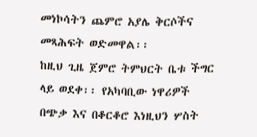መነኮሳትን ጨምሮ አያሌ ቅርሶችና መጻሕፍት ወድመዋል፡፡
ከዚህ ጊዜ ጀምሮ ትምህርት ቤቱ ችግር ላይ ወደቀ፡፡ የአካባቢው ነዋሪዎች በጭቃ እና በቆርቆሮ እነዚህን ሦስት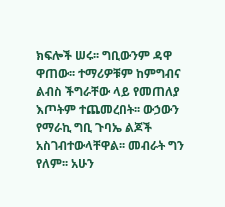ክፍሎች ሠሩ፡፡ ግቢውንም ዳዋ ዋጠው፡፡ ተማሪዎቹም ከምግብና ልብስ ችግራቸው ላይ የመጠለያ እጦትም ተጨመረበት፡፡ ውኃውን የማራኪ ግቢ ጉባኤ ልጆች አስገብተውላቸዋል፡፡ መብራት ግን የለም፡፡ አሁን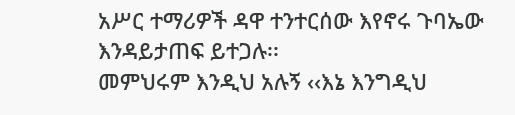አሥር ተማሪዎች ዳዋ ተንተርሰው እየኖሩ ጉባኤው እንዳይታጠፍ ይተጋሉ፡፡
መምህሩም እንዲህ አሉኝ ‹‹እኔ እንግዲህ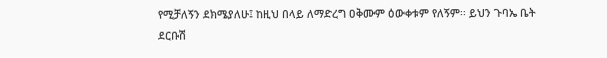የሚቻለኝን ደክሜያለሁ፤ ከዚህ በላይ ለማድረግ ዐቅሙም ዕውቀቱም የለኝም፡፡ ይህን ጉባኤ ቤት ደርቡሽ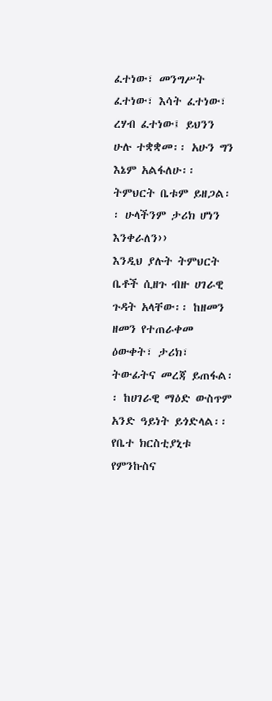ፈተነው፣ መንግሥት ፈተነው፣ እሳት ፈተነው፣ ረሃብ ፈተነው፤ ይህንን ሁሉ ተቋቋመ፡፡ አሁን ግን እኔም አልፋለሁ፡፡ ትምህርት ቤቱም ይዘጋል፡፡ ሁላችንም ታሪክ ሆነን እንቀራለን››
እንዲህ ያሉት ትምህርት ቤቶች ሲዘጉ ብዙ ሀገራዊ ጉዳት አላቸው፡፡ ከዘመን ዘመን የተጠራቀመ ዕውቀት፣ ታሪክ፣ ትውፊትና መረጃ ይጠፋል፡፡ ከሀገራዊ ማዕድ ውስጥም አንድ ዓይነት ይጎድላል፡፡ የቤተ ክርስቲያኒቱ የምንኩስና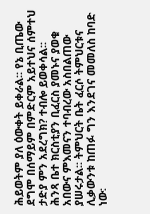ሕይወትም ያለ ዕውቀት ይቀራል፡፡ የኔ ቢጤው ደግሞ በሰማይም በምድርም አይተህና ሰምተህ ታድያ ምን አደረግክ? ተብሎ ይወቀሳል፡፡
ሕንጻ ቤተ ክርስቲያን ቢፈርስ ያመኑና ያወቁ አበውና ምእመናን ተባብረው አስበልጠው ያሠሩታል፡፡ ትምህርት ቤት ፈርሶ ትምህርቱና ሊቃውንቱ ከጠፉ ግን እንደገና መመለስ ከባድ ነው፡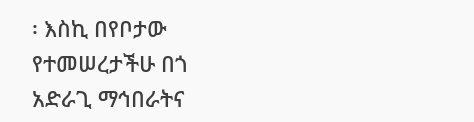፡ እስኪ በየቦታው የተመሠረታችሁ በጎ አድራጊ ማኅበራትና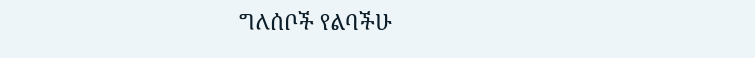ግለሰቦች የልባችሁ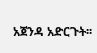አጀንዳ አድርጉት፡፡